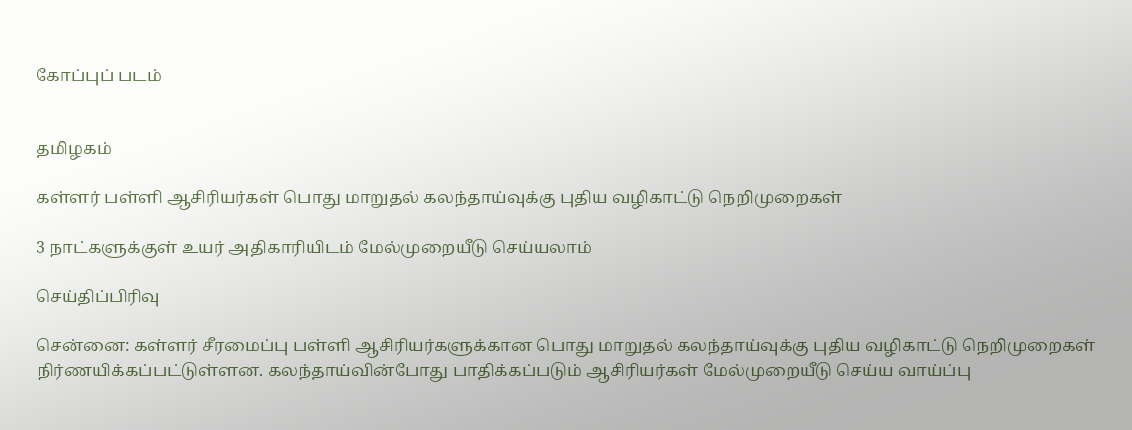கோப்புப் படம்


தமிழகம்

கள்ளர் பள்ளி ஆசிரியர்கள் பொது மாறுதல் கலந்தாய்வுக்கு புதிய வழிகாட்டு நெறிமுறைகள்

3 நாட்களுக்குள் உயர் அதிகாரியிடம் மேல்முறையீடு செய்யலாம்

செய்திப்பிரிவு

சென்னை: கள்ளர் சீரமைப்பு பள்ளி ஆசிரியர்களுக்கான பொது மாறுதல் கலந்தாய்வுக்கு புதிய வழிகாட்டு நெறிமுறைகள் நிர்ணயிக்கப்பட்டுள்ளன. கலந்தாய்வின்போது பாதிக்கப்படும் ஆசிரியர்கள் மேல்முறையீடு செய்ய வாய்ப்பு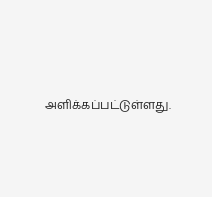அளிக்கப்பட்டுள்ளது.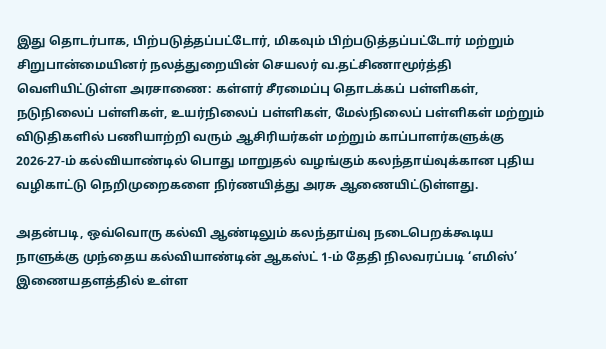இது தொடர்பாக, பிற்படுத்தப்பட்டோர், மிகவும் பிற்படுத்தப்பட்டோர் மற்றும் சிறுபான்மையினர் நலத்துறையின் செயலர் வ.தட்சிணாமூர்த்தி வெளியிட்டுள்ள அரசாணை: கள்ளர் சீரமைப்பு தொடக்கப் பள்ளிகள், நடுநிலைப் பள்ளிகள், உயர்நிலைப் பள்ளிகள், மேல்நிலைப் பள்ளிகள் மற்றும் விடுதிகளில் பணியாற்றி வரும் ஆசிரியர்கள் மற்றும் காப்பாளர்களுக்கு 2026-27-ம் கல்வியாண்டில் பொது மாறுதல் வழங்கும் கலந்தாய்வுக்கான புதிய வழிகாட்டு நெறிமுறைகளை நிர்ணயித்து அரசு ஆணையிட்டுள்ளது.

அதன்படி, ஒவ்வொரு கல்வி ஆண்டிலும் கலந்தாய்வு நடைபெறக்கூடிய நாளுக்கு முந்தைய கல்வியாண்டின் ஆகஸ்ட் 1-ம் தேதி நிலவரப்படி ‘எமிஸ்’ இணையதளத்தில் உள்ள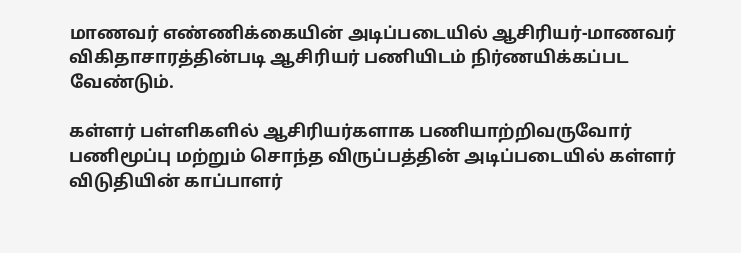மாணவர் எண்ணிக்கையின் அடிப்படையில் ஆசிரியர்-மாணவர் விகிதாசாரத்தின்படி ஆசிரியர் பணியிடம் நிர்ணயிக்கப்பட வேண்டும்.

கள்ளர் பள்ளிகளில் ஆசிரியர்களாக பணியாற்றிவருவோர் பணிமூப்பு மற்றும் சொந்த விருப்பத்தின் அடிப்படையில் கள்ளர் விடுதியின் காப்பாளர்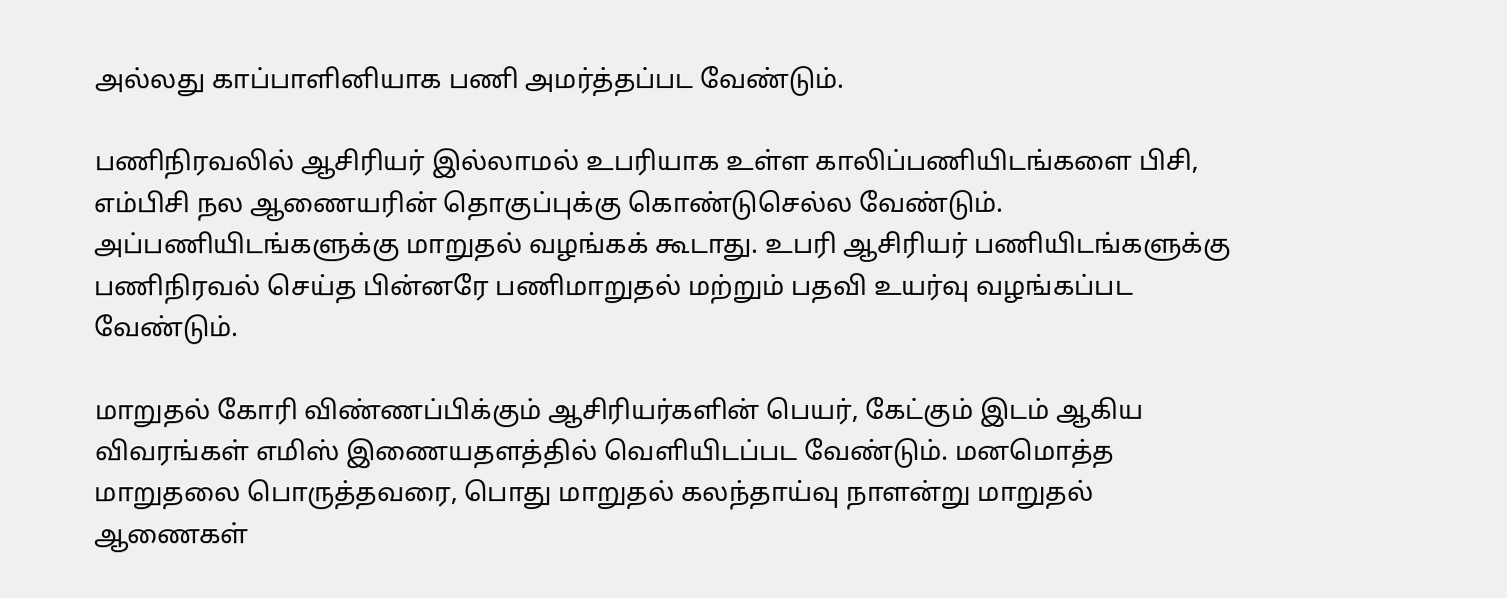அல்லது காப்பாளினியாக பணி அமர்த்தப்பட வேண்டும்.

பணிநிரவலில் ஆசிரியர் இல்லாமல் உபரியாக உள்ள காலிப்பணியிடங்களை பிசி, எம்பிசி நல ஆணையரின் தொகுப்புக்கு கொண்டுசெல்ல வேண்டும். அப்பணியிடங்களுக்கு மாறுதல் வழங்கக் கூடாது. உபரி ஆசிரியர் பணியிடங்களுக்கு பணிநிரவல் செய்த பின்னரே பணிமாறுதல் மற்றும் பதவி உயர்வு வழங்கப்பட வேண்டும்.

மாறுதல் கோரி விண்ணப்பிக்கும் ஆசிரியர்களின் பெயர், கேட்கும் இடம் ஆகிய விவரங்கள் எமிஸ் இணையதளத்தில் வெளியிடப்பட வேண்டும். மனமொத்த மாறுதலை பொருத்தவரை, பொது மாறுதல் கலந்தாய்வு நாளன்று மாறுதல் ஆணைகள்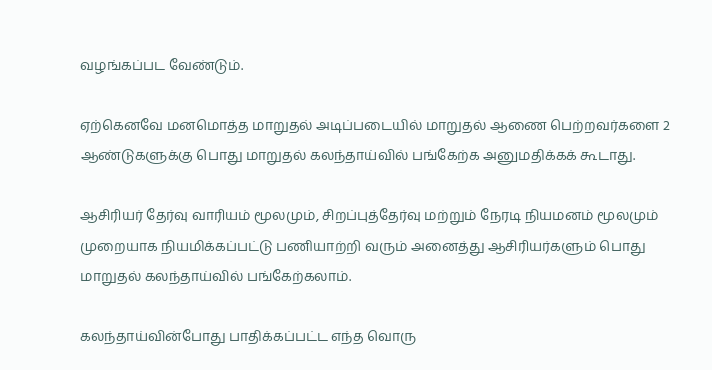வழங்கப்பட வேண்டும்.

ஏற்கெனவே மனமொத்த மாறுதல் அடிப்படையில் மாறுதல் ஆணை பெற்றவர்களை 2 ஆண்டுகளுக்கு பொது மாறுதல் கலந்தாய்வில் பங்கேற்க அனுமதிக்கக் கூடாது.

ஆசிரியர் தேர்வு வாரியம் மூலமும், சிறப்புத்தேர்வு மற்றும் நேரடி நியமனம் மூலமும் முறையாக நியமிக்கப்பட்டு பணியாற்றி வரும் அனைத்து ஆசிரியர்களும் பொது மாறுதல் கலந்தாய்வில் பங்கேற்கலாம்.

கலந்தாய்வின்போது பாதிக்கப்பட்ட எந்த வொரு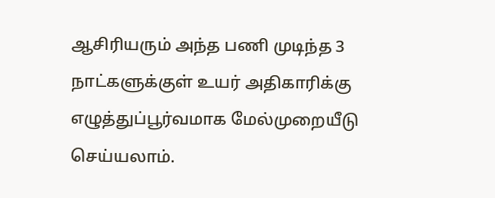ஆசிரியரும் அந்த பணி முடிந்த 3 நாட்களுக்குள் உயர் அதிகாரிக்கு எழுத்துப்பூர்வமாக மேல்முறையீடு செய்யலாம்.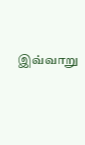இவ்வாறு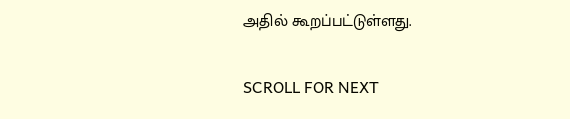அதில் கூறப்பட்டுள்ளது.

SCROLL FOR NEXT